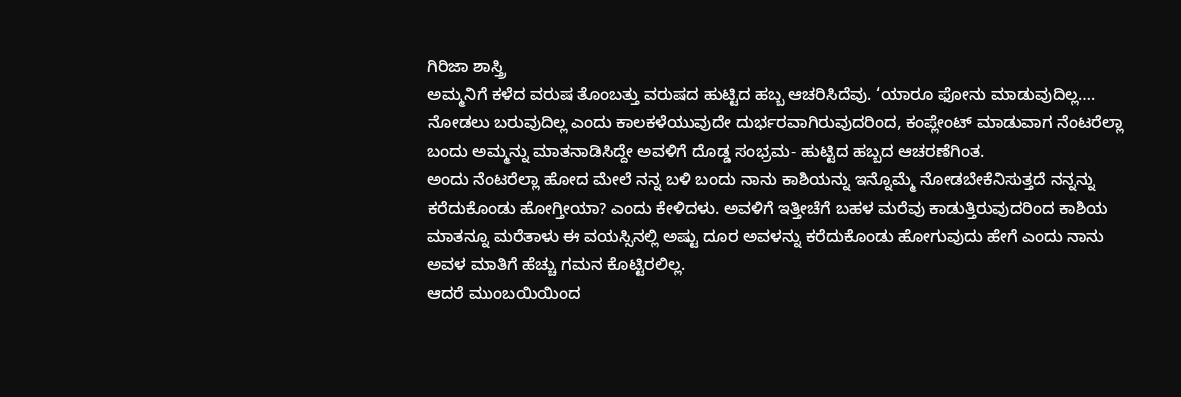ಗಿರಿಜಾ ಶಾಸ್ತ್ರಿ
ಅಮ್ಮನಿಗೆ ಕಳೆದ ವರುಷ ತೊಂಬತ್ತು ವರುಷದ ಹುಟ್ಟಿದ ಹಬ್ಬ ಆಚರಿಸಿದೆವು. ‘ಯಾರೂ ಫೋನು ಮಾಡುವುದಿಲ್ಲ…. ನೋಡಲು ಬರುವುದಿಲ್ಲ ಎಂದು ಕಾಲಕಳೆಯುವುದೇ ದುರ್ಭರವಾಗಿರುವುದರಿಂದ, ಕಂಪ್ಲೇಂಟ್ ಮಾಡುವಾಗ ನೆಂಟರೆಲ್ಲಾ ಬಂದು ಅಮ್ಮನ್ನು ಮಾತನಾಡಿಸಿದ್ದೇ ಅವಳಿಗೆ ದೊಡ್ಡ ಸಂಭ್ರಮ- ಹುಟ್ಟಿದ ಹಬ್ಬದ ಆಚರಣೆಗಿಂತ.
ಅಂದು ನೆಂಟರೆಲ್ಲಾ ಹೋದ ಮೇಲೆ ನನ್ನ ಬಳಿ ಬಂದು ನಾನು ಕಾಶಿಯನ್ನು ಇನ್ನೊಮ್ಮೆ ನೋಡಬೇಕೆನಿಸುತ್ತದೆ ನನ್ನನ್ನು ಕರೆದುಕೊಂಡು ಹೋಗ್ತೀಯಾ? ಎಂದು ಕೇಳಿದಳು. ಅವಳಿಗೆ ಇತ್ತೀಚೆಗೆ ಬಹಳ ಮರೆವು ಕಾಡುತ್ತಿರುವುದರಿಂದ ಕಾಶಿಯ ಮಾತನ್ನೂ ಮರೆತಾಳು ಈ ವಯಸ್ಸಿನಲ್ಲಿ ಅಷ್ಟು ದೂರ ಅವಳನ್ನು ಕರೆದುಕೊಂಡು ಹೋಗುವುದು ಹೇಗೆ ಎಂದು ನಾನು ಅವಳ ಮಾತಿಗೆ ಹೆಚ್ಚು ಗಮನ ಕೊಟ್ಟಿರಲಿಲ್ಲ.
ಆದರೆ ಮುಂಬಯಿಯಿಂದ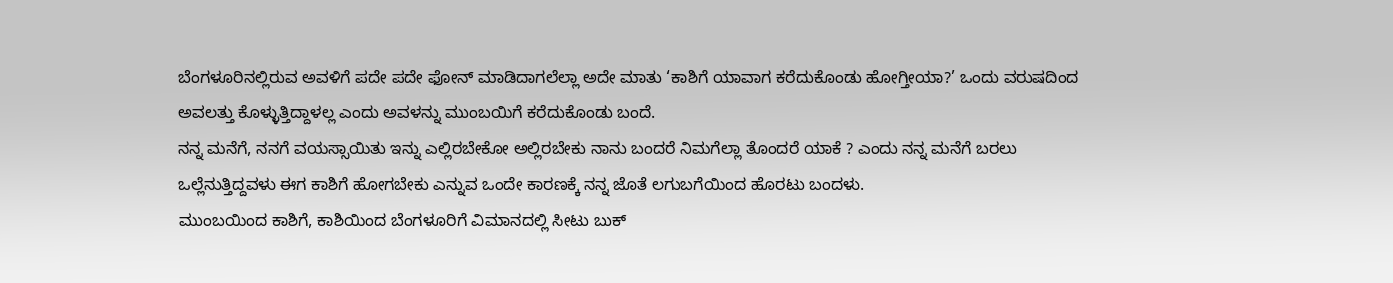ಬೆಂಗಳೂರಿನಲ್ಲಿರುವ ಅವಳಿಗೆ ಪದೇ ಪದೇ ಫೋನ್ ಮಾಡಿದಾಗಲೆಲ್ಲಾ ಅದೇ ಮಾತು ‘ಕಾಶಿಗೆ ಯಾವಾಗ ಕರೆದುಕೊಂಡು ಹೋಗ್ತೀಯಾ?’ ಒಂದು ವರುಷದಿಂದ ಅವಲತ್ತು ಕೊಳ್ಳುತ್ತಿದ್ದಾಳಲ್ಲ ಎಂದು ಅವಳನ್ನು ಮುಂಬಯಿಗೆ ಕರೆದುಕೊಂಡು ಬಂದೆ.
ನನ್ನ ಮನೆಗೆ, ನನಗೆ ವಯಸ್ಸಾಯಿತು ಇನ್ನು ಎಲ್ಲಿರಬೇಕೋ ಅಲ್ಲಿರಬೇಕು ನಾನು ಬಂದರೆ ನಿಮಗೆಲ್ಲಾ ತೊಂದರೆ ಯಾಕೆ ? ಎಂದು ನನ್ನ ಮನೆಗೆ ಬರಲು ಒಲ್ಲೆನುತ್ತಿದ್ದವಳು ಈಗ ಕಾಶಿಗೆ ಹೋಗಬೇಕು ಎನ್ನುವ ಒಂದೇ ಕಾರಣಕ್ಕೆ ನನ್ನ ಜೊತೆ ಲಗುಬಗೆಯಿಂದ ಹೊರಟು ಬಂದಳು.
ಮುಂಬಯಿಂದ ಕಾಶಿಗೆ, ಕಾಶಿಯಿಂದ ಬೆಂಗಳೂರಿಗೆ ವಿಮಾನದಲ್ಲಿ ಸೀಟು ಬುಕ್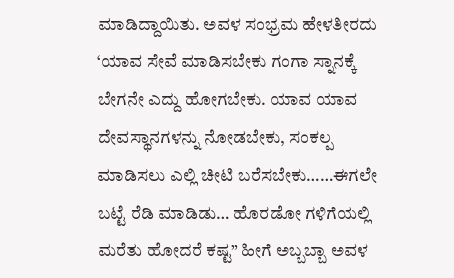ಮಾಡಿದ್ದಾಯಿತು. ಅವಳ ಸಂಭ್ರಮ ಹೇಳತೀರದು ‘ಯಾವ ಸೇವೆ ಮಾಡಿಸಬೇಕು ಗಂಗಾ ಸ್ನಾನಕ್ಕೆ ಬೇಗನೇ ಎದ್ದು ಹೋಗಬೇಕು. ಯಾವ ಯಾವ ದೇವಸ್ಥಾನಗಳನ್ನು ನೋಡಬೇಕು, ಸಂಕಲ್ಪ ಮಾಡಿಸಲು ಎಲ್ಲಿ ಚೀಟಿ ಬರೆಸಬೇಕು……ಈಗಲೇ ಬಟ್ಟೆ ರೆಡಿ ಮಾಡಿಡು… ಹೊರಡೋ ಗಳಿಗೆಯಲ್ಲಿ ಮರೆತು ಹೋದರೆ ಕಷ್ಟ” ಹೀಗೆ ಅಬ್ಬಬ್ಬಾ ಅವಳ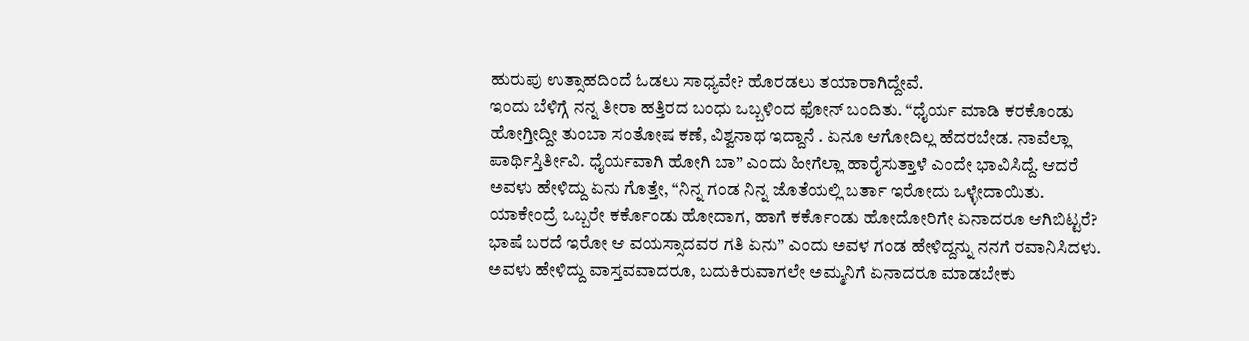ಹುರುಪು ಉತ್ಸಾಹದಿಂದೆ ಓಡಲು ಸಾಧ್ಯವೇ? ಹೊರಡಲು ತಯಾರಾಗಿದ್ದೇವೆ.
ಇಂದು ಬೆಳಿಗ್ಗೆ ನನ್ನ ತೀರಾ ಹತ್ತಿರದ ಬಂಧು ಒಬ್ಬಳಿಂದ ಫೋನ್ ಬಂದಿತು. “ಧೈರ್ಯ ಮಾಡಿ ಕರಕೊಂಡು ಹೋಗ್ತೀದ್ದೀ ತುಂಬಾ ಸಂತೋಷ ಕಣೆ, ವಿಶ್ವನಾಥ ಇದ್ದಾನೆ . ಏನೂ ಆಗೋದಿಲ್ಲ ಹೆದರಬೇಡ. ನಾವೆಲ್ಲಾ ಪಾರ್ಥಿಸ್ತಿರ್ತೀವಿ. ಧೈರ್ಯವಾಗಿ ಹೋಗಿ ಬಾ” ಎಂದು ಹೀಗೆಲ್ಲಾ ಹಾರೈಸುತ್ತಾಳೆ ಎಂದೇ ಭಾವಿಸಿದ್ದೆ. ಆದರೆ ಅವಳು ಹೇಳಿದ್ದು ಏನು ಗೊತ್ತೇ, “ನಿನ್ನ ಗಂಡ ನಿನ್ನ ಜೊತೆಯಲ್ಲಿ ಬರ್ತಾ ಇರೋದು ಒಳ್ಳೇದಾಯಿತು. ಯಾಕೇಂದ್ರೆ ಒಬ್ಬರೇ ಕರ್ಕೊಂಡು ಹೋದಾಗ, ಹಾಗೆ ಕರ್ಕೊಂಡು ಹೋದೋರಿಗೇ ಏನಾದರೂ ಆಗಿಬಿಟ್ಟರೆ? ಭಾಷೆ ಬರದೆ ಇರೋ ಆ ವಯಸ್ಸಾದವರ ಗತಿ ಏನು” ಎಂದು ಅವಳ ಗಂಡ ಹೇಳಿದ್ದನ್ನು ನನಗೆ ರವಾನಿಸಿದಳು.
ಅವಳು ಹೇಳಿದ್ದು ವಾಸ್ತವವಾದರೂ, ಬದುಕಿರುವಾಗಲೇ ಅಮ್ಮನಿಗೆ ಏನಾದರೂ ಮಾಡಬೇಕು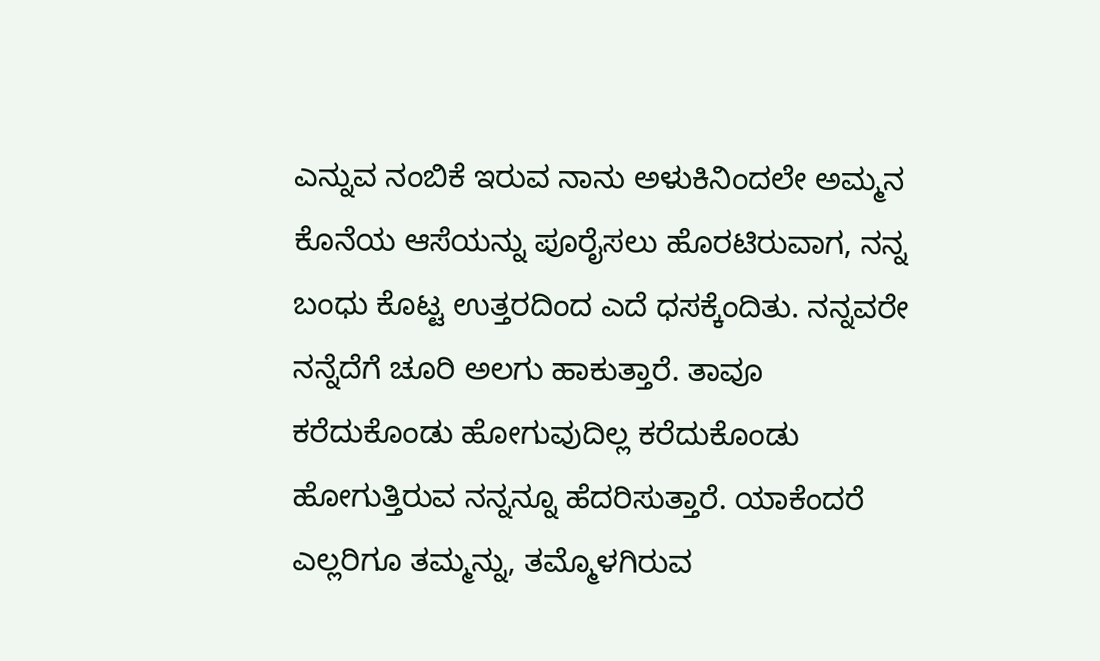ಎನ್ನುವ ನಂಬಿಕೆ ಇರುವ ನಾನು ಅಳುಕಿನಿಂದಲೇ ಅಮ್ಮನ ಕೊನೆಯ ಆಸೆಯನ್ನು ಪೂರೈಸಲು ಹೊರಟಿರುವಾಗ, ನನ್ನ ಬಂಧು ಕೊಟ್ಟ ಉತ್ತರದಿಂದ ಎದೆ ಧಸಕ್ಕೆಂದಿತು. ನನ್ನವರೇ ನನ್ನೆದೆಗೆ ಚೂರಿ ಅಲಗು ಹಾಕುತ್ತಾರೆ. ತಾವೂ ಕರೆದುಕೊಂಡು ಹೋಗುವುದಿಲ್ಲ ಕರೆದುಕೊಂಡು ಹೋಗುತ್ತಿರುವ ನನ್ನನ್ನೂ ಹೆದರಿಸುತ್ತಾರೆ. ಯಾಕೆಂದರೆ ಎಲ್ಲರಿಗೂ ತಮ್ಮನ್ನು, ತಮ್ಮೊಳಗಿರುವ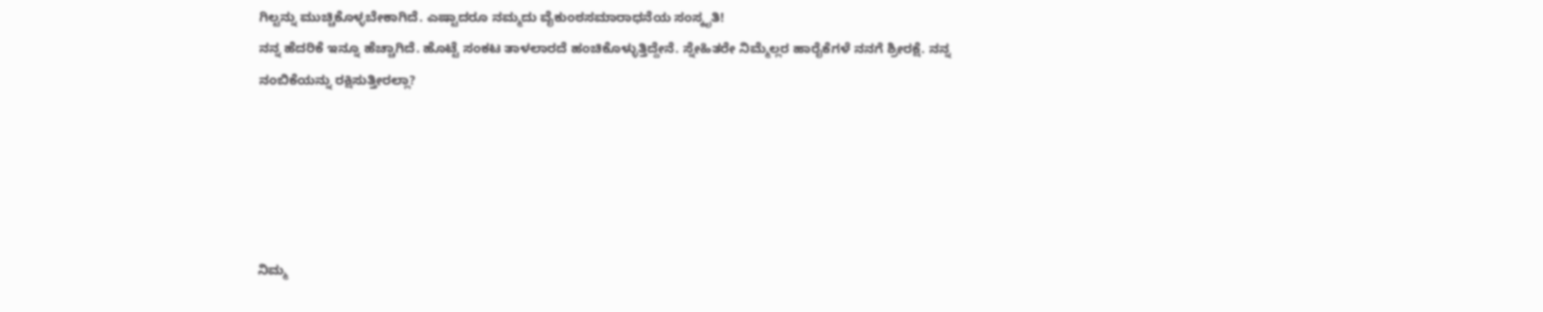ಗಿಲ್ಟನ್ನು ಮುಚ್ಚಿಕೊಳ್ಳಬೇಕಾಗಿದೆ. ಎಷ್ಟಾದರೂ ನಮ್ಮದು ವೈಕುಂಠಸಮಾರಾಧನೆಯ ಸಂಸ್ಕೃತಿ!
ನನ್ನ ಹೆದರಿಕೆ ಇನ್ನೂ ಹೆಚ್ಚಾಗಿದೆ. ಹೊಟ್ಟೆ ಸಂಕಟ ತಾಳಲಾರದೆ ಹಂಚಿಕೊಳ್ಳುತ್ತಿದ್ದೇನೆ. ಸ್ನೇಹಿತರೇ ನಿಮ್ಮೆಲ್ಲರ ಹಾರೈಕೆಗಳೆ ನನಗೆ ಶ್ರೀರಕ್ಷೆ. ನನ್ನ ನಂಬಿಕೆಯನ್ನು ರಕ್ಷಿಸುತ್ತೀರಲ್ಲಾ?





ನಿಮ್ಮ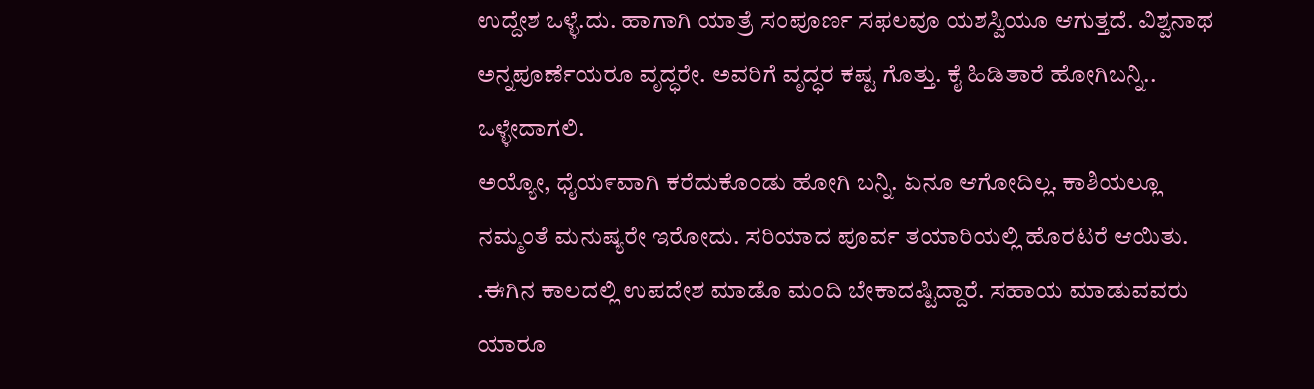ಉದ್ದೇಶ ಒಳ್ಳೆ.ದು. ಹಾಗಾಗಿ ಯಾತ್ರೆ ಸಂಪೂರ್ಣ ಸಫಲವೂ ಯಶಸ್ವಿಯೂ ಆಗುತ್ತದೆ. ವಿಶ್ವನಾಥ ಅನ್ನಪೂರ್ಣೆಯರೂ ವೃದ್ಧರೇ. ಅವರಿಗೆ ವೃದ್ಧರ ಕಷ್ಟ ಗೊತ್ತು. ಕೈ ಹಿಡಿತಾರೆ ಹೋಗಿಬನ್ನಿ.. ಒಳ್ಳೇದಾಗಲಿ.
ಅಯ್ಯೋ, ಧೈಯ೯ವಾಗಿ ಕರೆದುಕೊಂಡು ಹೋಗಿ ಬನ್ನಿ. ಏನೂ ಆಗೋದಿಲ್ಲ. ಕಾಶಿಯಲ್ಲೂ ನಮ್ಮಂತೆ ಮನುಷ್ಯರೇ ಇರೋದು. ಸರಿಯಾದ ಪೂರ್ವ ತಯಾರಿಯಲ್ಲಿ ಹೊರಟರೆ ಆಯಿತು. .ಈಗಿನ ಕಾಲದಲ್ಲಿ ಉಪದೇಶ ಮಾಡೊ ಮಂದಿ ಬೇಕಾದಷ್ಟಿದ್ದಾರೆ. ಸಹಾಯ ಮಾಡುವವರು ಯಾರೂ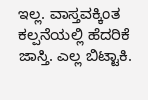ಇಲ್ಲ. ವಾಸ್ತವಕ್ಕಿಂತ ಕಲ್ಪನೆಯಲ್ಲಿ ಹೆದರಿಕೆ ಜಾಸ್ತಿ. ಎಲ್ಲ ಬಿಟ್ಟಾಕಿ.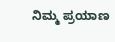ನಿಮ್ಮ ಪ್ರಯಾಣ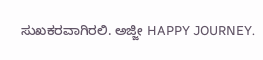ಸುಖಕರವಾಗಿರಲಿ. ಅಜ್ಜೀ HAPPY JOURNEY.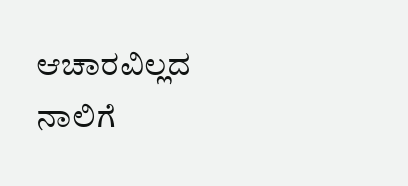ಆಚಾರವಿಲ್ಲದ ನಾಲಿಗೆ